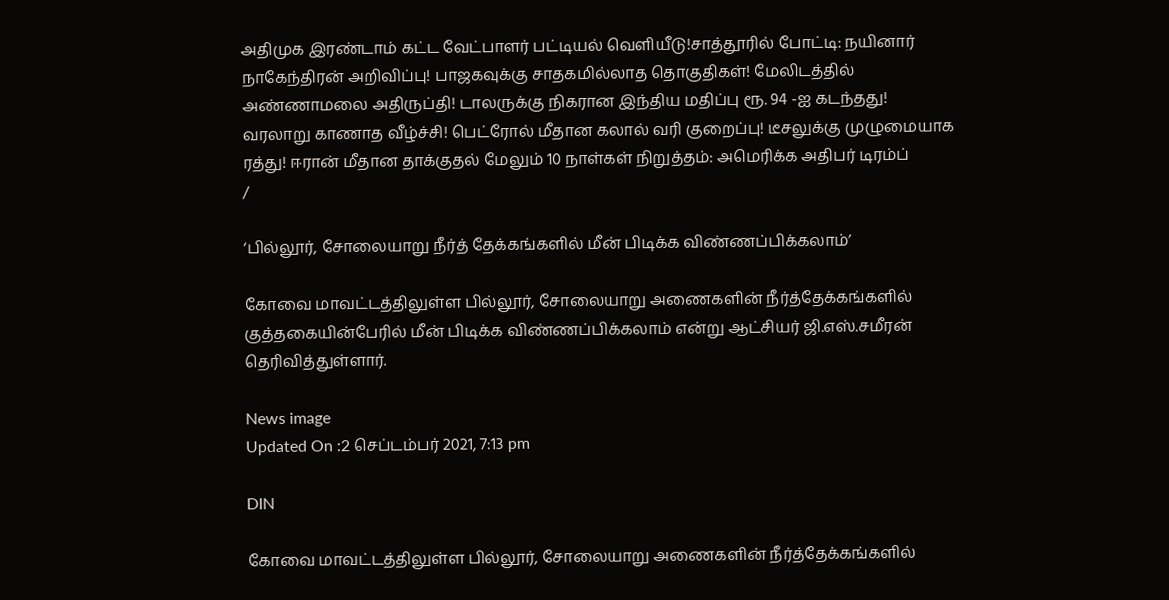அதிமுக இரண்டாம் கட்ட வேட்பாளர் பட்டியல் வெளியீடு!சாத்தூரில் போட்டி: நயினார் நாகேந்திரன் அறிவிப்பு! பாஜகவுக்கு சாதகமில்லாத தொகுதிகள்! மேலிடத்தில் அண்ணாமலை அதிருப்தி! டாலருக்கு நிகரான இந்திய மதிப்பு ரூ. 94 -ஐ கடந்தது! வரலாறு காணாத வீழ்ச்சி! பெட்ரோல் மீதான கலால் வரி குறைப்பு! டீசலுக்கு முழுமையாக ரத்து! ஈரான் மீதான தாக்குதல் மேலும் 10 நாள்கள் நிறுத்தம்: அமெரிக்க அதிபர் டிரம்ப்
/

‘பில்லூர், சோலையாறு நீர்த் தேக்கங்களில் மீன் பிடிக்க விண்ணப்பிக்கலாம்’

கோவை மாவட்டத்திலுள்ள பில்லூர், சோலையாறு அணைகளின் நீர்த்தேக்கங்களில் குத்தகையின்பேரில் மீன் பிடிக்க விண்ணப்பிக்கலாம் என்று ஆட்சியர் ஜி.எஸ்.சமீரன் தெரிவித்துள்ளார்.

News image
Updated On :2 செப்டம்பர் 2021, 7:13 pm

DIN

கோவை மாவட்டத்திலுள்ள பில்லூர், சோலையாறு அணைகளின் நீர்த்தேக்கங்களில்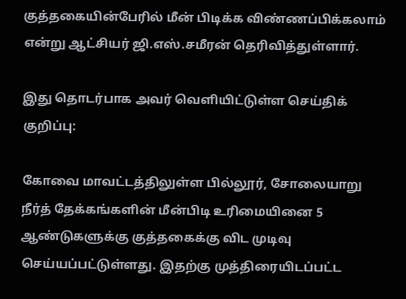குத்தகையின்பேரில் மீன் பிடிக்க விண்ணப்பிக்கலாம் என்று ஆட்சியர் ஜி.எஸ்.சமீரன் தெரிவித்துள்ளார்.

இது தொடர்பாக அவர் வெளியிட்டுள்ள செய்திக் குறிப்பு:

கோவை மாவட்டத்திலுள்ள பில்லூர், சோலையாறு நீர்த் தேக்கங்களின் மீன்பிடி உரிமையினை 5 ஆண்டுகளுக்கு குத்தகைக்கு விட முடிவு செய்யப்பட்டுள்ளது. இதற்கு முத்திரையிடப்பட்ட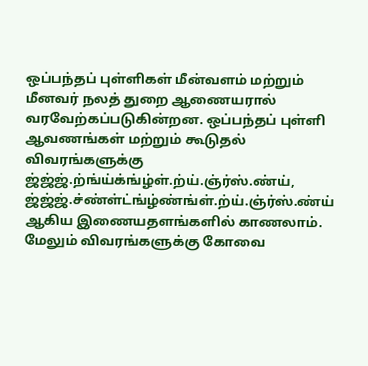ஒப்பந்தப் புள்ளிகள் மீன்வளம் மற்றும் மீனவர் நலத் துறை ஆணையரால் வரவேற்கப்படுகின்றன. ஒப்பந்தப் புள்ளி ஆவணங்கள் மற்றும் கூடுதல் விவரங்களுக்கு ஜ்ஜ்ஜ்.ற்ங்ய்க்ங்ழ்ள்.ற்ய்.ஞ்ர்ஸ்.ண்ய், ஜ்ஜ்ஜ்.ச்ண்ள்ட்ங்ழ்ண்ங்ள்.ற்ய்.ஞ்ர்ஸ்.ண்ய் ஆகிய இணையதளங்களில் காணலாம். மேலும் விவரங்களுக்கு கோவை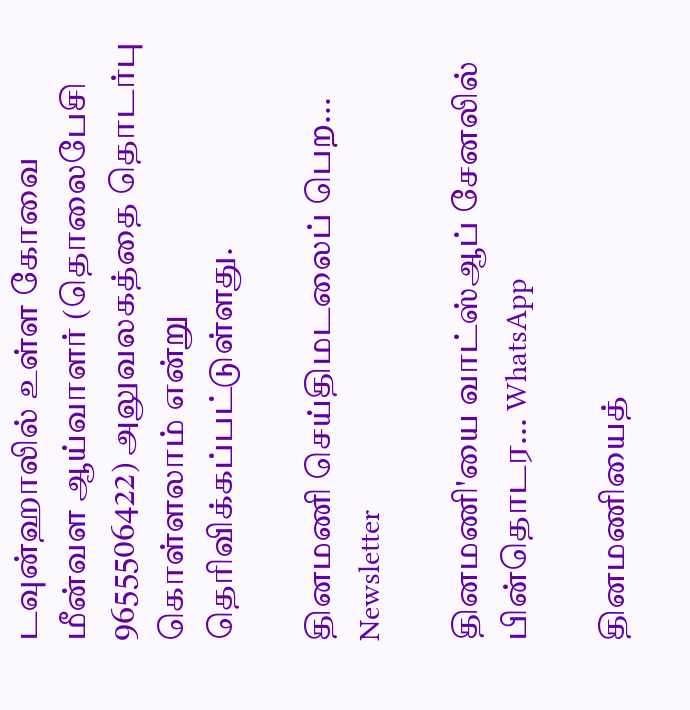டவுன்ஹாலில் உள்ள கோவை மீன்வள ஆய்வாளர் (தொலைபேசி 9655506422) அலுவலகத்தை தொடர்பு கொள்ளலாம் என்று தெரிவிக்கப்பட்டுள்ளது.

தினமணி செய்திமடலைப் பெற... Newsletter

தினமணி'யை வாட்ஸ்ஆப் சேனலில் பின்தொடர... WhatsApp

தினமணியைத்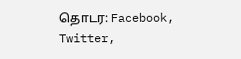தொடர: Facebook, Twitter,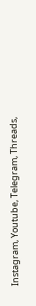Instagram, Youtube, Telegram, Threads,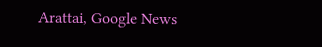Arattai, Google News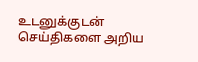உடனுக்குடன் செய்திகளை அறிய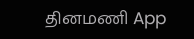தினமணி App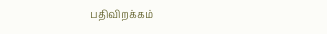பதிவிறக்கம்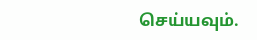செய்யவும்.